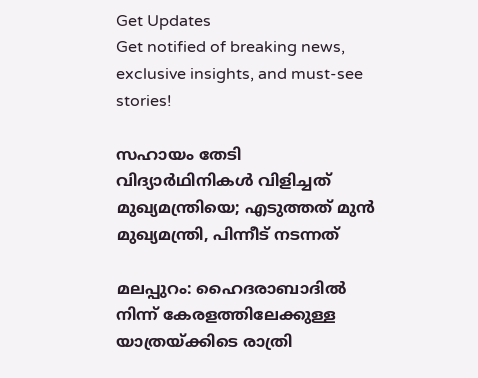Get Updates
Get notified of breaking news, exclusive insights, and must-see stories!

സഹായം തേടി വിദ്യാര്‍ഥിനികള്‍ വിളിച്ചത് മുഖ്യമന്ത്രിയെ; എടുത്തത് മുന്‍ മുഖ്യമന്ത്രി, പിന്നീട് നടന്നത്

മലപ്പുറം: ഹൈദരാബാദില്‍ നിന്ന് കേരളത്തിലേക്കുള്ള യാത്രയ്ക്കിടെ രാത്രി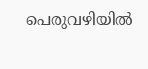പെരുവഴിയില്‍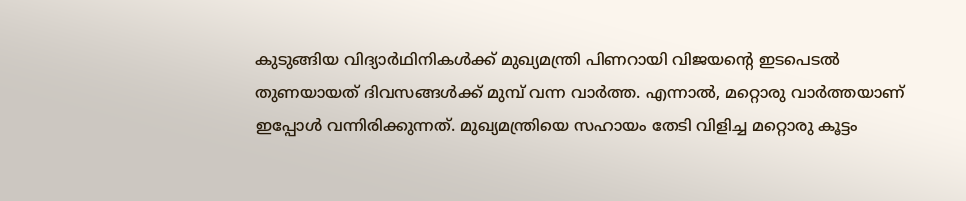കുടുങ്ങിയ വിദ്യാര്‍ഥിനികള്‍ക്ക് മുഖ്യമന്ത്രി പിണറായി വിജയന്റെ ഇടപെടല്‍ തുണയായത് ദിവസങ്ങള്‍ക്ക് മുമ്പ് വന്ന വാര്‍ത്ത. എന്നാല്‍, മറ്റൊരു വാര്‍ത്തയാണ് ഇപ്പോള്‍ വന്നിരിക്കുന്നത്. മുഖ്യമന്ത്രിയെ സഹായം തേടി വിളിച്ച മറ്റൊരു കൂട്ടം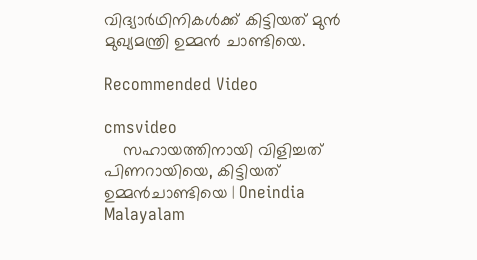വിദ്യാര്‍ഥിനികള്‍ക്ക് കിട്ടിയത് മുന്‍ മുഖ്യമന്ത്രി ഉമ്മന്‍ ചാണ്ടിയെ.

Recommended Video

cmsvideo
    സഹായത്തിനായി വിളിച്ചത് പിണറായിയെ, കിട്ടിയത് ഉമ്മന്‍ചാണ്ടിയെ | Oneindia Malayalam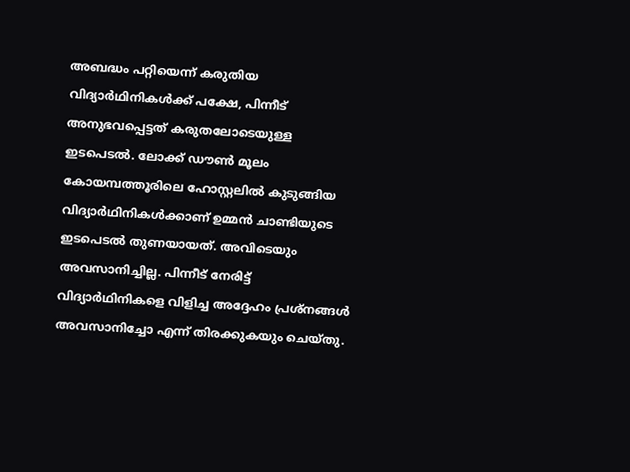അബദ്ധം പറ്റിയെന്ന് കരുതിയ വിദ്യാര്‍ഥിനികള്‍ക്ക് പക്ഷേ, പിന്നീട് അനുഭവപ്പെട്ടത് കരുതലോടെയുള്ള ഇടപെടല്‍. ലോക്ക് ഡൗണ്‍ മൂലം കോയമ്പത്തൂരിലെ ഹോസ്റ്റലില്‍ കുടുങ്ങിയ വിദ്യാര്‍ഥിനികള്‍ക്കാണ് ഉമ്മന്‍ ചാണ്ടിയുടെ ഇടപെടല്‍ തുണയായത്. അവിടെയും അവസാനിച്ചില്ല. പിന്നീട് നേരിട്ട് വിദ്യാര്‍ഥിനികളെ വിളിച്ച അദ്ദേഹം പ്രശ്‌നങ്ങള്‍ അവസാനിച്ചോ എന്ന് തിരക്കുകയും ചെയ്തു.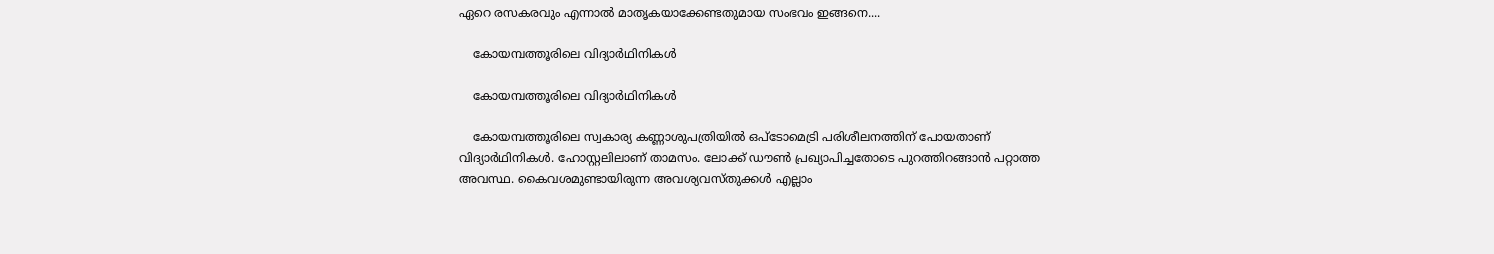ഏറെ രസകരവും എന്നാല്‍ മാതൃകയാക്കേണ്ടതുമായ സംഭവം ഇങ്ങനെ....

    കോയമ്പത്തൂരിലെ വിദ്യാര്‍ഥിനികള്‍

    കോയമ്പത്തൂരിലെ വിദ്യാര്‍ഥിനികള്‍

    കോയമ്പത്തൂരിലെ സ്വകാര്യ കണ്ണാശുപത്രിയില്‍ ഒപ്‌ടോമെട്രി പരിശീലനത്തിന് പോയതാണ് വിദ്യാര്‍ഥിനികള്‍. ഹോസ്റ്റലിലാണ് താമസം. ലോക്ക് ഡൗണ്‍ പ്രഖ്യാപിച്ചതോടെ പുറത്തിറങ്ങാന്‍ പറ്റാത്ത അവസ്ഥ. കൈവശമുണ്ടായിരുന്ന അവശ്യവസ്തുക്കള്‍ എല്ലാം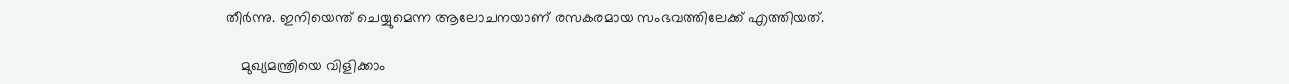തീര്‍ന്നു. ഇനിയെന്ത് ചെയ്യുമെന്ന ആലോചനയാണ് രസകരമായ സംഭവത്തിലേക്ക് എത്തിയത്.

    മുഖ്യമന്ത്രിയെ വിളിക്കാം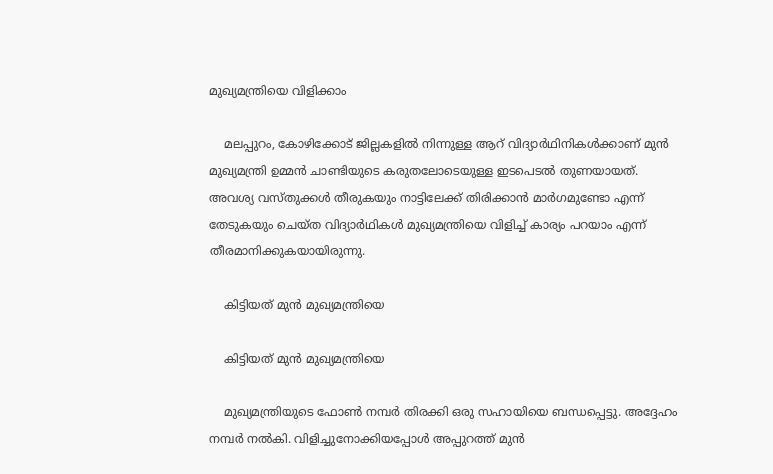മുഖ്യമന്ത്രിയെ വിളിക്കാം

    മലപ്പുറം, കോഴിക്കോട് ജില്ലകളില്‍ നിന്നുള്ള ആറ് വിദ്യാര്‍ഥിനികള്‍ക്കാണ് മുന്‍ മുഖ്യമന്ത്രി ഉമ്മന്‍ ചാണ്ടിയുടെ കരുതലോടെയുള്ള ഇടപെടല്‍ തുണയായത്. അവശ്യ വസ്തുക്കള്‍ തീരുകയും നാട്ടിലേക്ക് തിരിക്കാന്‍ മാര്‍ഗമുണ്ടോ എന്ന് തേടുകയും ചെയ്ത വിദ്യാര്‍ഥികള്‍ മുഖ്യമന്ത്രിയെ വിളിച്ച് കാര്യം പറയാം എന്ന് തീരമാനിക്കുകയായിരുന്നു.

    കിട്ടിയത് മുന്‍ മുഖ്യമന്ത്രിയെ

    കിട്ടിയത് മുന്‍ മുഖ്യമന്ത്രിയെ

    മുഖ്യമന്ത്രിയുടെ ഫോണ്‍ നമ്പര്‍ തിരക്കി ഒരു സഹായിയെ ബന്ധപ്പെട്ടു. അദ്ദേഹം നമ്പര്‍ നല്‍കി. വിളിച്ചുനോക്കിയപ്പോള്‍ അപ്പുറത്ത് മുന്‍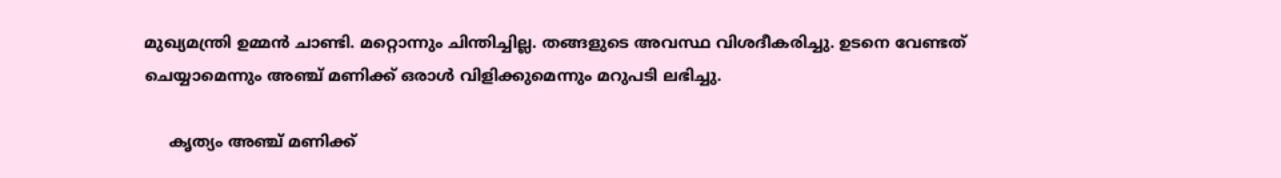മുഖ്യമന്ത്രി ഉമ്മന്‍ ചാണ്ടി. മറ്റൊന്നും ചിന്തിച്ചില്ല. തങ്ങളുടെ അവസ്ഥ വിശദീകരിച്ചു. ഉടനെ വേണ്ടത് ചെയ്യാമെന്നും അഞ്ച് മണിക്ക് ഒരാള്‍ വിളിക്കുമെന്നും മറുപടി ലഭിച്ചു.

     കൃത്യം അഞ്ച് മണിക്ക്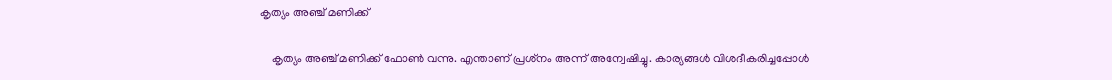കൃത്യം അഞ്ച് മണിക്ക്

    കൃത്യം അഞ്ച് മണിക്ക് ഫോണ്‍ വന്നു. എന്താണ് പ്രശ്‌നം അന്ന് അന്വേഷിച്ചു. കാര്യങ്ങള്‍ വിശദീകരിച്ചപ്പോള്‍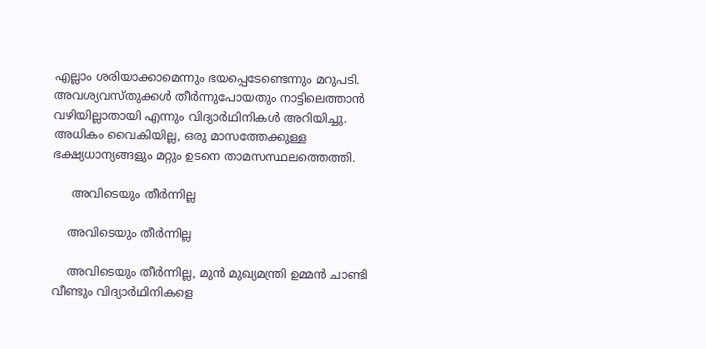എല്ലാം ശരിയാക്കാമെന്നും ഭയപ്പെടേണ്ടെന്നും മറുപടി. അവശ്യവസ്തുക്കള്‍ തീര്‍ന്നുപോയതും നാട്ടിലെത്താന്‍ വഴിയില്ലാതായി എന്നും വിദ്യാര്‍ഥിനികള്‍ അറിയിച്ചു. അധികം വൈകിയില്ല, ഒരു മാസത്തേക്കുള്ള ഭക്ഷ്യധാന്യങ്ങളും മറ്റും ഉടനെ താമസസ്ഥലത്തെത്തി.

     അവിടെയും തീര്‍ന്നില്ല

    അവിടെയും തീര്‍ന്നില്ല

    അവിടെയും തീര്‍ന്നില്ല, മുന്‍ മുഖ്യമന്ത്രി ഉമ്മന്‍ ചാണ്ടി വീണ്ടും വിദ്യാര്‍ഥിനികളെ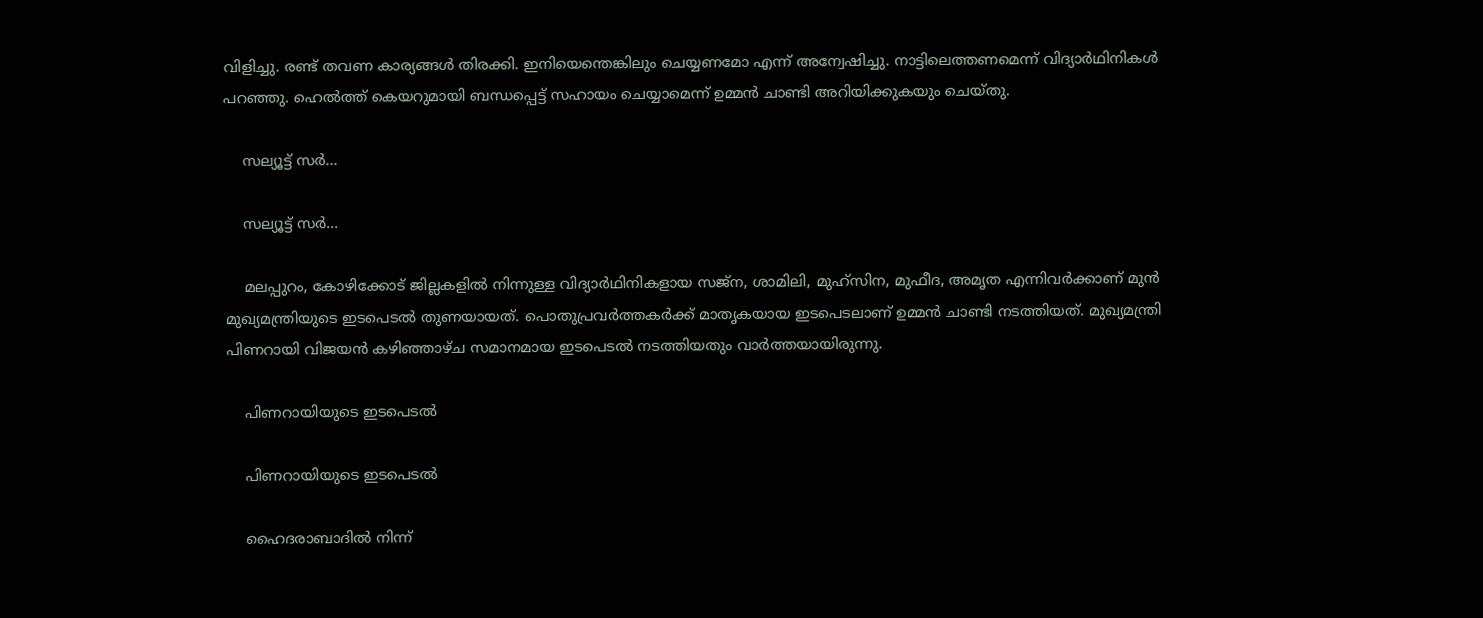വിളിച്ചു. രണ്ട് തവണ കാര്യങ്ങള്‍ തിരക്കി. ഇനിയെന്തെങ്കിലും ചെയ്യണമോ എന്ന് അന്വേഷിച്ചു. നാട്ടിലെത്തണമെന്ന് വിദ്യാര്‍ഥിനികള്‍ പറഞ്ഞു. ഹെല്‍ത്ത് കെയറുമായി ബന്ധപ്പെട്ട് സഹായം ചെയ്യാമെന്ന് ഉമ്മന്‍ ചാണ്ടി അറിയിക്കുകയും ചെയ്തു.

    സല്യൂട്ട് സര്‍...

    സല്യൂട്ട് സര്‍...

    മലപ്പുറം, കോഴിക്കോട് ജില്ലകളില്‍ നിന്നുള്ള വിദ്യാര്‍ഥിനികളായ സജ്‌ന, ശാമിലി, മുഹ്‌സിന, മുഫീദ, അമൃത എന്നിവര്‍ക്കാണ് മുന്‍ മുഖ്യമന്ത്രിയുടെ ഇടപെടല്‍ തുണയായത്. പൊതുപ്രവര്‍ത്തകര്‍ക്ക് മാതൃകയായ ഇടപെടലാണ് ഉമ്മന്‍ ചാണ്ടി നടത്തിയത്. മുഖ്യമന്ത്രി പിണറായി വിജയന്‍ കഴിഞ്ഞാഴ്ച സമാനമായ ഇടപെടല്‍ നടത്തിയതും വാര്‍ത്തയായിരുന്നു.

    പിണറായിയുടെ ഇടപെടല്‍

    പിണറായിയുടെ ഇടപെടല്‍

    ഹൈദരാബാദില്‍ നിന്ന്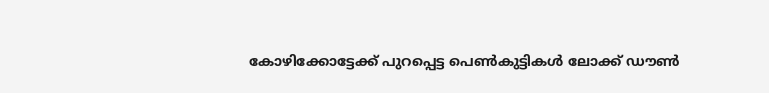കോഴിക്കോട്ടേക്ക് പുറപ്പെട്ട പെണ്‍കുട്ടികള്‍ ലോക്ക് ഡൗണ്‍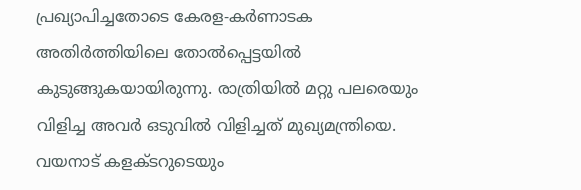പ്രഖ്യാപിച്ചതോടെ കേരള-കര്‍ണാടക അതിര്‍ത്തിയിലെ തോല്‍പ്പെട്ടയില്‍ കുടുങ്ങുകയായിരുന്നു. രാത്രിയില്‍ മറ്റു പലരെയും വിളിച്ച അവര്‍ ഒടുവില്‍ വിളിച്ചത് മുഖ്യമന്ത്രിയെ. വയനാട് കളക്ടറുടെയും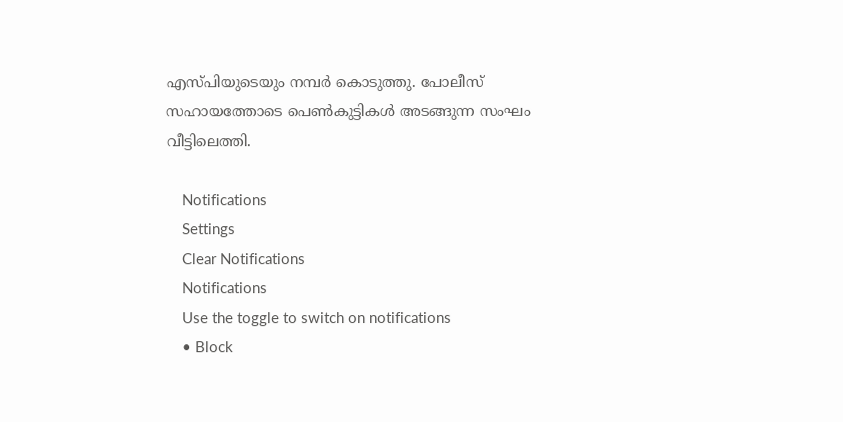എസ്പിയുടെയും നമ്പര്‍ കൊടുത്തു. പോലീസ് സഹായത്തോടെ പെണ്‍കുട്ടികള്‍ അടങ്ങുന്ന സംഘം വീട്ടിലെത്തി.

    Notifications
    Settings
    Clear Notifications
    Notifications
    Use the toggle to switch on notifications
    • Block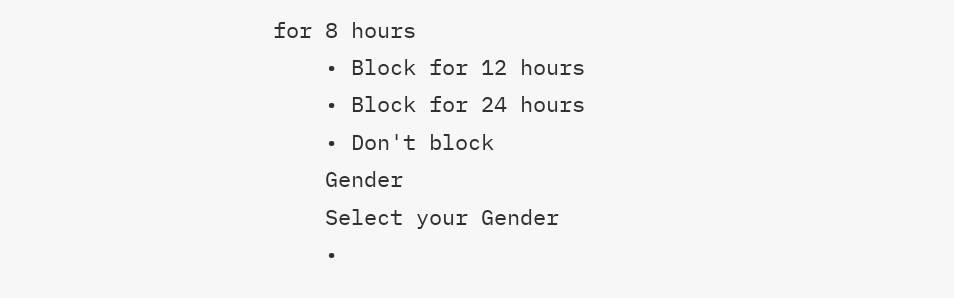for 8 hours
    • Block for 12 hours
    • Block for 24 hours
    • Don't block
    Gender
    Select your Gender
    •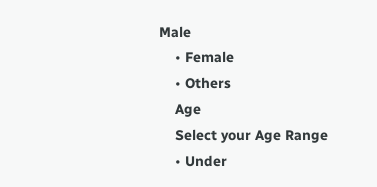Male
    • Female
    • Others
    Age
    Select your Age Range
    • Under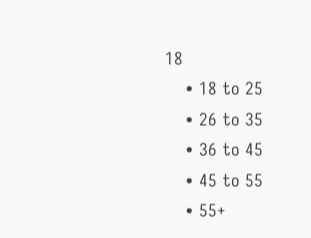18
    • 18 to 25
    • 26 to 35
    • 36 to 45
    • 45 to 55
    • 55+